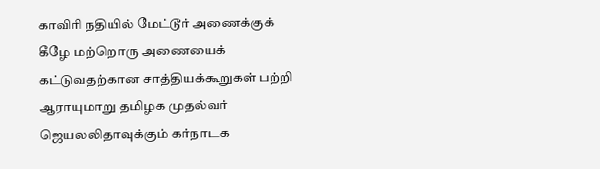காவிரி நதியில் மேட்டூர் அணைக்குக் கீழே மற்றொரு அணையைக் கட்டுவதற்கான சாத்தியக்கூறுகள் பற்றி ஆராயுமாறு தமிழக முதல்வர் ஜெயலலிதாவுக்கும் கர்நாடக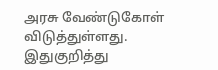அரசு வேண்டுகோள் விடுத்துள்ளது.
இதுகுறித்து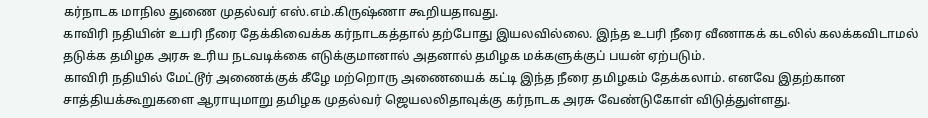கர்நாடக மாநில துணை முதல்வர் எஸ்.எம்.கிருஷ்ணா கூறியதாவது.
காவிரி நதியின் உபரி நீரை தேக்கிவைக்க கர்நாடகத்தால் தற்போது இயலவில்லை. இந்த உபரி நீரை வீணாகக் கடலில் கலக்கவிடாமல் தடுக்க தமிழக அரசு உரிய நடவடிக்கை எடுக்குமானால் அதனால் தமிழக மக்களுக்குப் பயன் ஏற்படும்.
காவிரி நதியில் மேட்டூர் அணைக்குக் கீழே மற்றொரு அணையைக் கட்டி இந்த நீரை தமிழகம் தேக்கலாம். எனவே இதற்கான சாத்தியக்கூறுகளை ஆராயுமாறு தமிழக முதல்வர் ஜெயலலிதாவுக்கு கர்நாடக அரசு வேண்டுகோள் விடுத்துள்ளது.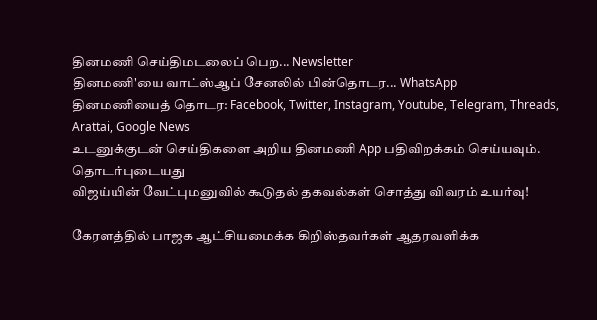தினமணி செய்திமடலைப் பெற... Newsletter
தினமணி'யை வாட்ஸ்ஆப் சேனலில் பின்தொடர... WhatsApp
தினமணியைத் தொடர: Facebook, Twitter, Instagram, Youtube, Telegram, Threads, Arattai, Google News
உடனுக்குடன் செய்திகளை அறிய தினமணி App பதிவிறக்கம் செய்யவும்.
தொடர்புடையது
விஜய்யின் வேட்புமனுவில் கூடுதல் தகவல்கள் சொத்து விவரம் உயர்வு!

கேரளத்தில் பாஜக ஆட்சியமைக்க கிறிஸ்தவர்கள் ஆதரவளிக்க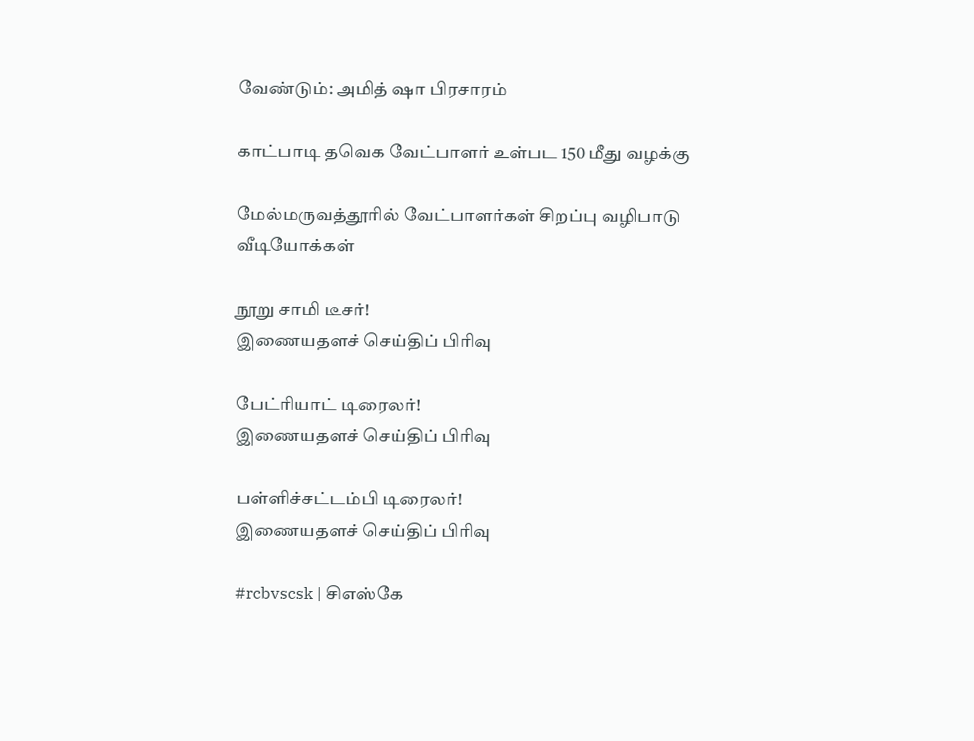வேண்டும்: அமித் ஷா பிரசாரம்

காட்பாடி தவெக வேட்பாளர் உள்பட 150 மீது வழக்கு

மேல்மருவத்தூரில் வேட்பாளர்கள் சிறப்பு வழிபாடு
வீடியோக்கள்

நூறு சாமி டீசர்!
இணையதளச் செய்திப் பிரிவு

பேட்ரியாட் டிரைலர்!
இணையதளச் செய்திப் பிரிவு

பள்ளிச்சட்டம்பி டிரைலர்!
இணையதளச் செய்திப் பிரிவு

#rcbvscsk | சிஎஸ்கே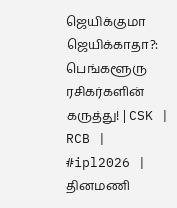ஜெயிக்குமா ஜெயிக்காதா?: பெங்களூரு ரசிகர்களின் கருத்து! | CSK | RCB | #ipl2026 |
தினமணி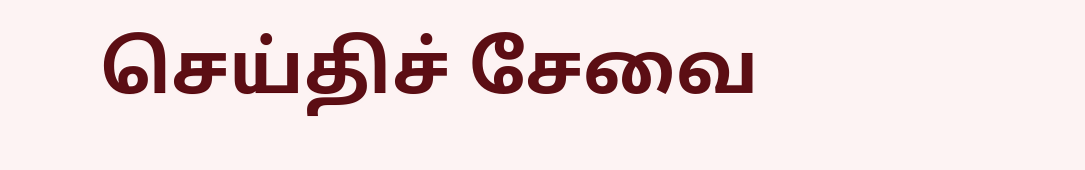செய்திச் சேவை